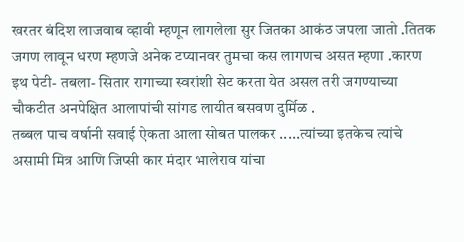खरतर बंदिश लाजवाब व्हावी म्हणून लागलेला सुर जितका आकंठ जपला जातो .तितक जगण लावून धरण म्हणजे अनेक टप्यानवर तुमचा कस लागणच असत म्हणा .कारण इथ पेटी- तबला- सितार रागाच्या स्वरांशी सेट करता येत असल तरी जगण्याच्या चौकटीत अनपेक्षित आलापांची सांगड लायीत बसवण दुर्मिळ .
तब्बल पाच वर्षानी सवाई ऐकता आला सोबत पालकर .....त्यांच्या इतकेच त्यांचे असामी मित्र आणि जिप्सी कार मंदार भालेराव यांचा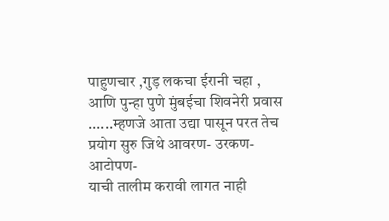पाहुणचार ,गुड़ लकचा ईरानी चहा , आणि पुन्हा पुणे मुंबईचा शिवनेरी प्रवास ......म्हणजे आता उद्या पासून परत तेच प्रयोग सुरु जिथे आवरण- उरकण- आटोपण-
याची तालीम करावी लागत नाही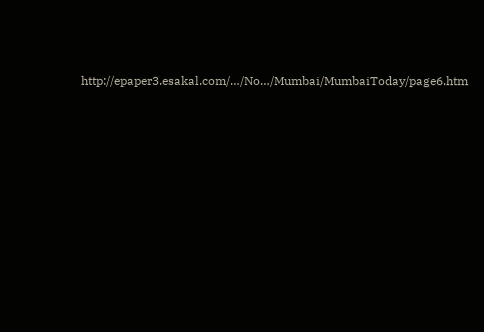http://epaper3.esakal.com/…/No…/Mumbai/MumbaiToday/page6.htm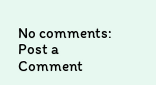No comments:
Post a Comment